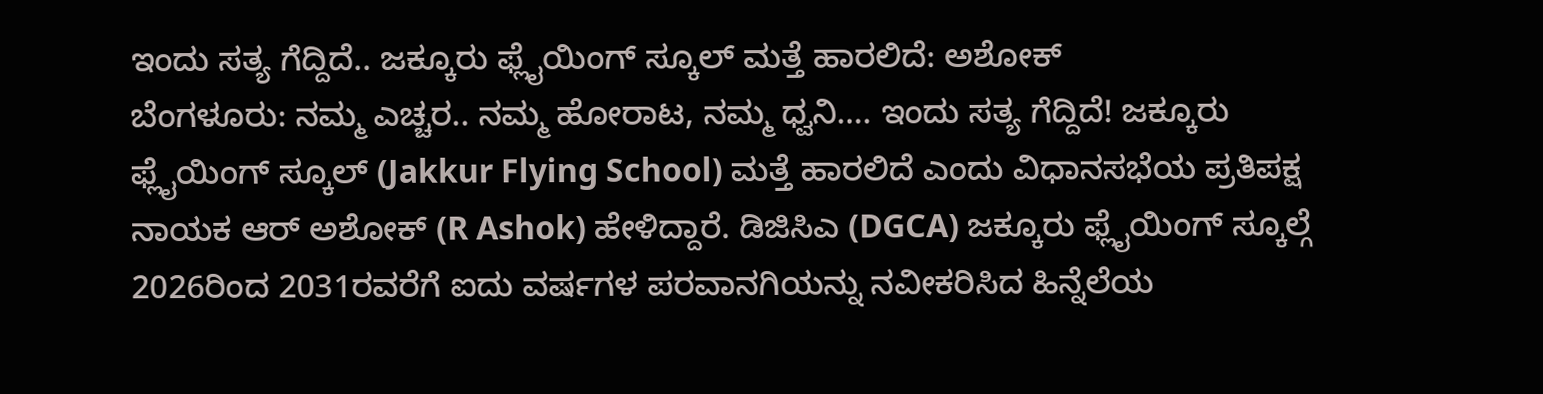ಇಂದು ಸತ್ಯ ಗೆದ್ದಿದೆ.. ಜಕ್ಕೂರು ಫ್ಲೈಯಿಂಗ್ ಸ್ಕೂಲ್ ಮತ್ತೆ ಹಾರಲಿದೆ: ಅಶೋಕ್
ಬೆಂಗಳೂರು: ನಮ್ಮ ಎಚ್ಚರ.. ನಮ್ಮ ಹೋರಾಟ, ನಮ್ಮ ಧ್ವನಿ…. ಇಂದು ಸತ್ಯ ಗೆದ್ದಿದೆ! ಜಕ್ಕೂರು ಫ್ಲೈಯಿಂಗ್ ಸ್ಕೂಲ್ (Jakkur Flying School) ಮತ್ತೆ ಹಾರಲಿದೆ ಎಂದು ವಿಧಾನಸಭೆಯ ಪ್ರತಿಪಕ್ಷ ನಾಯಕ ಆರ್ ಅಶೋಕ್ (R Ashok) ಹೇಳಿದ್ದಾರೆ. ಡಿಜಿಸಿಎ (DGCA) ಜಕ್ಕೂರು ಫ್ಲೈಯಿಂಗ್ ಸ್ಕೂಲ್ಗೆ 2026ರಿಂದ 2031ರವರೆಗೆ ಐದು ವರ್ಷಗಳ ಪರವಾನಗಿಯನ್ನು ನವೀಕರಿಸಿದ ಹಿನ್ನೆಲೆಯ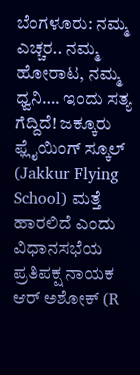ಬೆಂಗಳೂರು: ನಮ್ಮ ಎಚ್ಚರ.. ನಮ್ಮ ಹೋರಾಟ, ನಮ್ಮ ಧ್ವನಿ…. ಇಂದು ಸತ್ಯ ಗೆದ್ದಿದೆ! ಜಕ್ಕೂರು ಫ್ಲೈಯಿಂಗ್ ಸ್ಕೂಲ್ (Jakkur Flying School) ಮತ್ತೆ ಹಾರಲಿದೆ ಎಂದು ವಿಧಾನಸಭೆಯ ಪ್ರತಿಪಕ್ಷ ನಾಯಕ ಆರ್ ಅಶೋಕ್ (R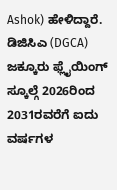Ashok) ಹೇಳಿದ್ದಾರೆ. ಡಿಜಿಸಿಎ (DGCA) ಜಕ್ಕೂರು ಫ್ಲೈಯಿಂಗ್ ಸ್ಕೂಲ್ಗೆ 2026ರಿಂದ 2031ರವರೆಗೆ ಐದು ವರ್ಷಗಳ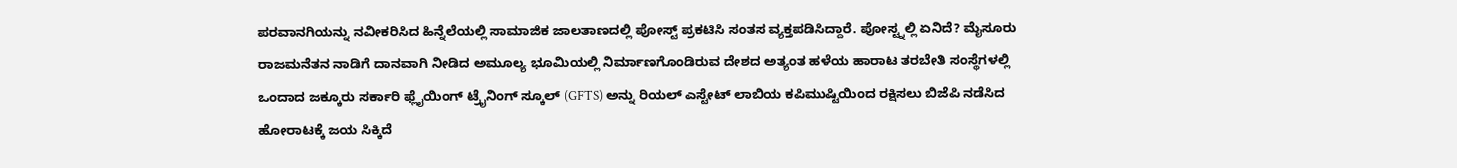ಪರವಾನಗಿಯನ್ನು ನವೀಕರಿಸಿದ ಹಿನ್ನೆಲೆಯಲ್ಲಿ ಸಾಮಾಜಿಕ ಜಾಲತಾಣದಲ್ಲಿ ಪೋಸ್ಟ್ ಪ್ರಕಟಿಸಿ ಸಂತಸ ವ್ಯಕ್ತಪಡಿಸಿದ್ದಾರೆ. ಪೋಸ್ಟ್ನಲ್ಲಿ ಏನಿದೆ? ಮೈಸೂರು ರಾಜಮನೆತನ ನಾಡಿಗೆ ದಾನವಾಗಿ ನೀಡಿದ ಅಮೂಲ್ಯ ಭೂಮಿಯಲ್ಲಿ ನಿರ್ಮಾಣಗೊಂಡಿರುವ ದೇಶದ ಅತ್ಯಂತ ಹಳೆಯ ಹಾರಾಟ ತರಬೇತಿ ಸಂಸ್ಥೆಗಳಲ್ಲಿ ಒಂದಾದ ಜಕ್ಕೂರು ಸರ್ಕಾರಿ ಫ್ಲೈಯಿಂಗ್ ಟ್ರೈನಿಂಗ್ ಸ್ಕೂಲ್ (GFTS) ಅನ್ನು ರಿಯಲ್ ಎಸ್ಟೇಟ್ ಲಾಬಿಯ ಕಪಿಮುಷ್ಟಿಯಿಂದ ರಕ್ಷಿಸಲು ಬಿಜೆಪಿ ನಡೆಸಿದ ಹೋರಾಟಕ್ಕೆ ಜಯ ಸಿಕ್ಕಿದೆ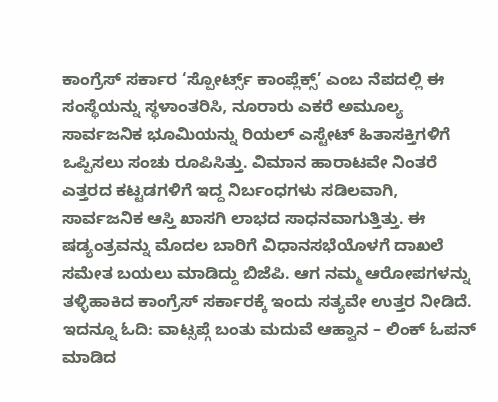ಕಾಂಗ್ರೆಸ್ ಸರ್ಕಾರ ‘ಸ್ಪೋರ್ಟ್ಸ್ ಕಾಂಪ್ಲೆಕ್ಸ್’ ಎಂಬ ನೆಪದಲ್ಲಿ ಈ ಸಂಸ್ಥೆಯನ್ನು ಸ್ಥಳಾಂತರಿಸಿ, ನೂರಾರು ಎಕರೆ ಅಮೂಲ್ಯ ಸಾರ್ವಜನಿಕ ಭೂಮಿಯನ್ನು ರಿಯಲ್ ಎಸ್ಟೇಟ್ ಹಿತಾಸಕ್ತಿಗಳಿಗೆ ಒಪ್ಪಿಸಲು ಸಂಚು ರೂಪಿಸಿತ್ತು. ವಿಮಾನ ಹಾರಾಟವೇ ನಿಂತರೆ ಎತ್ತರದ ಕಟ್ಟಡಗಳಿಗೆ ಇದ್ದ ನಿರ್ಬಂಧಗಳು ಸಡಿಲವಾಗಿ, ಸಾರ್ವಜನಿಕ ಆಸ್ತಿ ಖಾಸಗಿ ಲಾಭದ ಸಾಧನವಾಗುತ್ತಿತ್ತು. ಈ ಷಡ್ಯಂತ್ರವನ್ನು ಮೊದಲ ಬಾರಿಗೆ ವಿಧಾನಸಭೆಯೊಳಗೆ ದಾಖಲೆ ಸಮೇತ ಬಯಲು ಮಾಡಿದ್ದು ಬಿಜೆಪಿ. ಆಗ ನಮ್ಮ ಆರೋಪಗಳನ್ನು ತಳ್ಳಿಹಾಕಿದ ಕಾಂಗ್ರೆಸ್ ಸರ್ಕಾರಕ್ಕೆ ಇಂದು ಸತ್ಯವೇ ಉತ್ತರ ನೀಡಿದೆ. ಇದನ್ನೂ ಓದಿ: ವಾಟ್ಸಪ್ಗೆ ಬಂತು ಮದುವೆ ಆಹ್ವಾನ – ಲಿಂಕ್ ಓಪನ್ ಮಾಡಿದ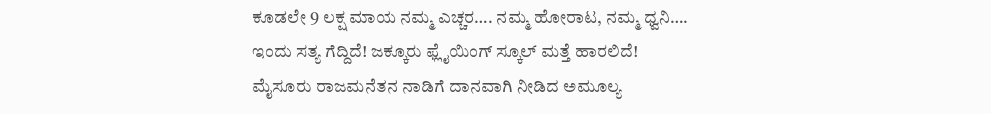ಕೂಡಲೇ 9 ಲಕ್ಷ ಮಾಯ ನಮ್ಮ ಎಚ್ಚರ…. ನಮ್ಮ ಹೋರಾಟ, ನಮ್ಮ ಧ್ವನಿ…. ಇಂದು ಸತ್ಯ ಗೆದ್ದಿದೆ! ಜಕ್ಕೂರು ಫ್ಲೈಯಿಂಗ್ ಸ್ಕೂಲ್ ಮತ್ತೆ ಹಾರಲಿದೆ! ಮೈಸೂರು ರಾಜಮನೆತನ ನಾಡಿಗೆ ದಾನವಾಗಿ ನೀಡಿದ ಅಮೂಲ್ಯ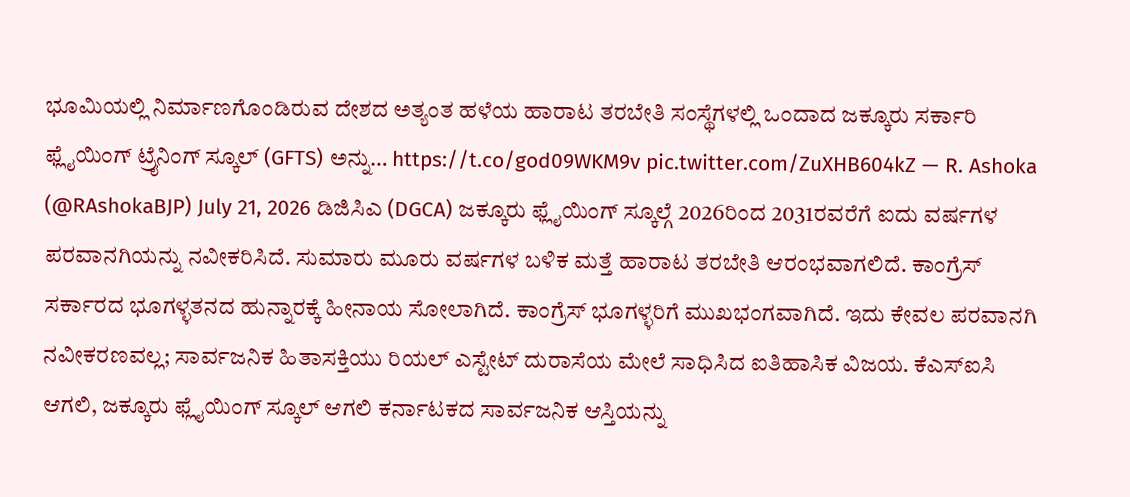ಭೂಮಿಯಲ್ಲಿ ನಿರ್ಮಾಣಗೊಂಡಿರುವ ದೇಶದ ಅತ್ಯಂತ ಹಳೆಯ ಹಾರಾಟ ತರಬೇತಿ ಸಂಸ್ಥೆಗಳಲ್ಲಿ ಒಂದಾದ ಜಕ್ಕೂರು ಸರ್ಕಾರಿ ಫ್ಲೈಯಿಂಗ್ ಟ್ರೈನಿಂಗ್ ಸ್ಕೂಲ್ (GFTS) ಅನ್ನು… https://t.co/god09WKM9v pic.twitter.com/ZuXHB604kZ — R. Ashoka (@RAshokaBJP) July 21, 2026 ಡಿಜಿಸಿಎ (DGCA) ಜಕ್ಕೂರು ಫ್ಲೈಯಿಂಗ್ ಸ್ಕೂಲ್ಗೆ 2026ರಿಂದ 2031ರವರೆಗೆ ಐದು ವರ್ಷಗಳ ಪರವಾನಗಿಯನ್ನು ನವೀಕರಿಸಿದೆ. ಸುಮಾರು ಮೂರು ವರ್ಷಗಳ ಬಳಿಕ ಮತ್ತೆ ಹಾರಾಟ ತರಬೇತಿ ಆರಂಭವಾಗಲಿದೆ. ಕಾಂಗ್ರೆಸ್ ಸರ್ಕಾರದ ಭೂಗಳ್ಳತನದ ಹುನ್ನಾರಕ್ಕೆ ಹೀನಾಯ ಸೋಲಾಗಿದೆ. ಕಾಂಗ್ರೆಸ್ ಭೂಗಳ್ಳರಿಗೆ ಮುಖಭಂಗವಾಗಿದೆ. ಇದು ಕೇವಲ ಪರವಾನಗಿ ನವೀಕರಣವಲ್ಲ; ಸಾರ್ವಜನಿಕ ಹಿತಾಸಕ್ತಿಯು ರಿಯಲ್ ಎಸ್ಟೇಟ್ ದುರಾಸೆಯ ಮೇಲೆ ಸಾಧಿಸಿದ ಐತಿಹಾಸಿಕ ವಿಜಯ. ಕೆಎಸ್ಐಸಿ ಆಗಲಿ, ಜಕ್ಕೂರು ಫ್ಲೈಯಿಂಗ್ ಸ್ಕೂಲ್ ಆಗಲಿ ಕರ್ನಾಟಕದ ಸಾರ್ವಜನಿಕ ಆಸ್ತಿಯನ್ನು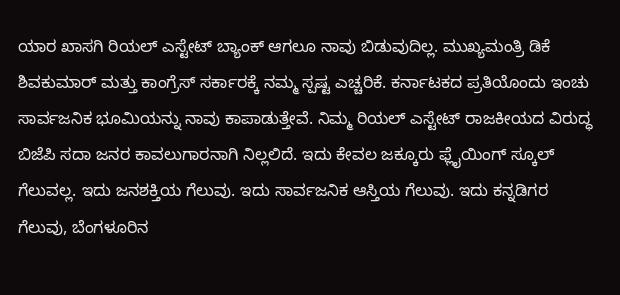ಯಾರ ಖಾಸಗಿ ರಿಯಲ್ ಎಸ್ಟೇಟ್ ಬ್ಯಾಂಕ್ ಆಗಲೂ ನಾವು ಬಿಡುವುದಿಲ್ಲ. ಮುಖ್ಯಮಂತ್ರಿ ಡಿಕೆ ಶಿವಕುಮಾರ್ ಮತ್ತು ಕಾಂಗ್ರೆಸ್ ಸರ್ಕಾರಕ್ಕೆ ನಮ್ಮ ಸ್ಪಷ್ಟ ಎಚ್ಚರಿಕೆ. ಕರ್ನಾಟಕದ ಪ್ರತಿಯೊಂದು ಇಂಚು ಸಾರ್ವಜನಿಕ ಭೂಮಿಯನ್ನು ನಾವು ಕಾಪಾಡುತ್ತೇವೆ. ನಿಮ್ಮ ರಿಯಲ್ ಎಸ್ಟೇಟ್ ರಾಜಕೀಯದ ವಿರುದ್ಧ ಬಿಜೆಪಿ ಸದಾ ಜನರ ಕಾವಲುಗಾರನಾಗಿ ನಿಲ್ಲಲಿದೆ. ಇದು ಕೇವಲ ಜಕ್ಕೂರು ಫ್ಲೈಯಿಂಗ್ ಸ್ಕೂಲ್ ಗೆಲುವಲ್ಲ. ಇದು ಜನಶಕ್ತಿಯ ಗೆಲುವು. ಇದು ಸಾರ್ವಜನಿಕ ಆಸ್ತಿಯ ಗೆಲುವು. ಇದು ಕನ್ನಡಿಗರ ಗೆಲುವು, ಬೆಂಗಳೂರಿನ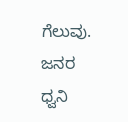ಗೆಲುವು. ಜನರ ಧ್ವನಿ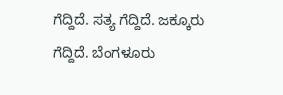ಗೆದ್ದಿದೆ. ಸತ್ಯ ಗೆದ್ದಿದೆ. ಜಕ್ಕೂರು ಗೆದ್ದಿದೆ. ಬೆಂಗಳೂರು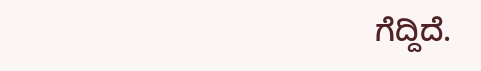ಗೆದ್ದಿದೆ.